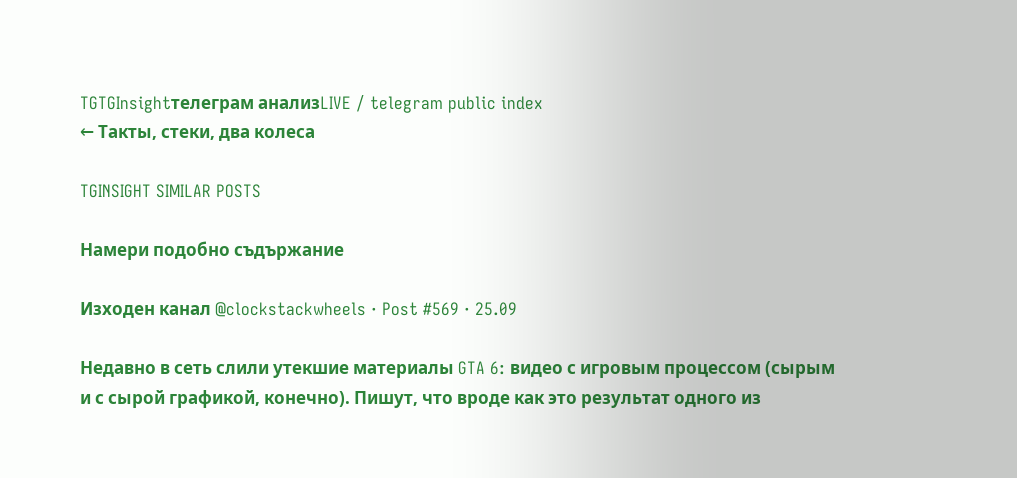TGTGInsightтелеграм анализLIVE / telegram public index
← Такты, стеки, два колеса

TGINSIGHT SIMILAR POSTS

Намери подобно съдържание

Изходен канал @clockstackwheels · Post #569 · 25.09

Недавно в сеть слили утекшие материалы GTA 6: видео с игровым процессом (сырым и с сырой графикой, конечно). Пишут, что вроде как это результат одного из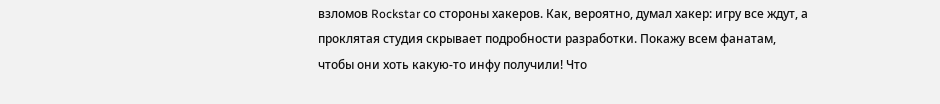взломов Rockstar со стороны хакеров. Как, вероятно, думал хакер: игру все ждут, а проклятая студия скрывает подробности разработки. Покажу всем фанатам, чтобы они хоть какую-то инфу получили! Что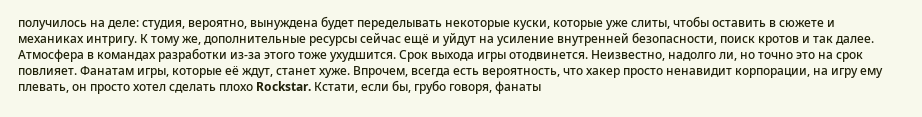получилось на деле: студия, вероятно, вынуждена будет переделывать некоторые куски, которые уже слиты, чтобы оставить в сюжете и механиках интригу. К тому же, дополнительные ресурсы сейчас ещё и уйдут на усиление внутренней безопасности, поиск кротов и так далее. Атмосфера в командах разработки из-за этого тоже ухудшится. Срок выхода игры отодвинется. Неизвестно, надолго ли, но точно это на срок повлияет. Фанатам игры, которые её ждут, станет хуже. Впрочем, всегда есть вероятность, что хакер просто ненавидит корпорации, на игру ему плевать, он просто хотел сделать плохо Rockstar. Кстати, если бы, грубо говоря, фанаты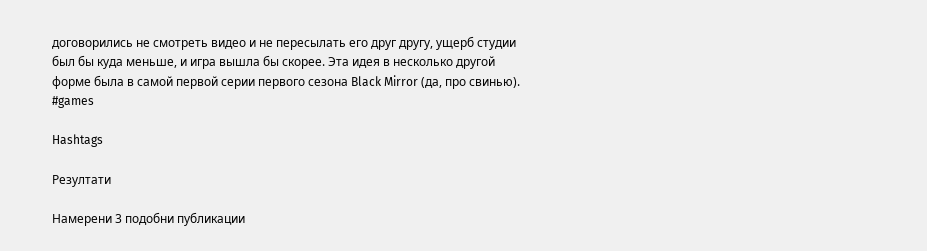договорились не смотреть видео и не пересылать его друг другу, ущерб студии был бы куда меньше, и игра вышла бы скорее. Эта идея в несколько другой форме была в самой первой серии первого сезона Black Mirror (да, про свинью). #games

Hashtags

Резултати

Намерени 3 подобни публикации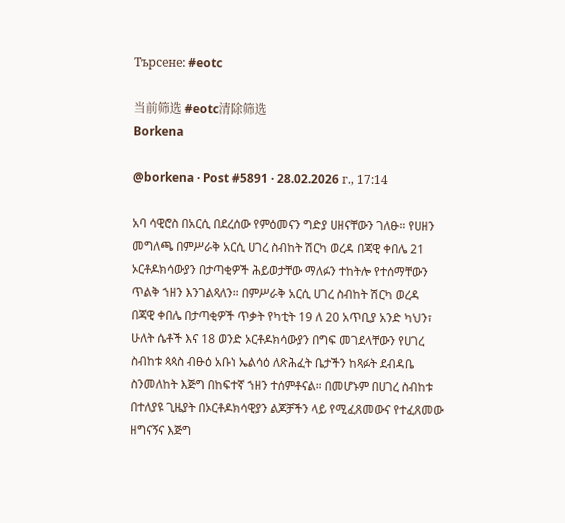Търсене: #eotc

当前筛选 #eotc清除筛选
Borkena

@borkena · Post #5891 · 28.02.2026 г., 17:14

አባ ሳዊሮስ በአርሲ በደረሰው የምዕመናን ግድያ ሀዘናቸውን ገለፁ። የሀዘን መግለጫ በምሥራቅ አርሲ ሀገረ ስብከት ሽርካ ወረዳ በጃዊ ቀበሌ 21 ኦርቶዶክሳውያን በታጣቂዎች ሕይወታቸው ማለፉን ተከትሎ የተሰማቸውን ጥልቅ ኀዘን እንገልጻለን። በምሥራቅ አርሲ ሀገረ ስብከት ሽርካ ወረዳ በጃዊ ቀበሌ በታጣቂዎች ጥቃት የካቲት 19 ለ 20 አጥቢያ አንድ ካህን፣ ሁለት ሴቶች እና 18 ወንድ ኦርቶዶክሳውያን በግፍ መገደላቸውን የሀገረ ስብከቱ ጳጳስ ብፁዕ አቡነ ኤልሳዕ ለጽሕፈት ቤታችን ከጻፉት ደብዳቤ ስንመለከት እጅግ በከፍተኛ ኀዘን ተሰምቶናል። በመሆኑም በሀገረ ስብከቱ በተለያዩ ጊዜያት በኦርቶዶክሳዊያን ልጆቻችን ላይ የሚፈጸመውና የተፈጸመው ዘግናኝና እጅግ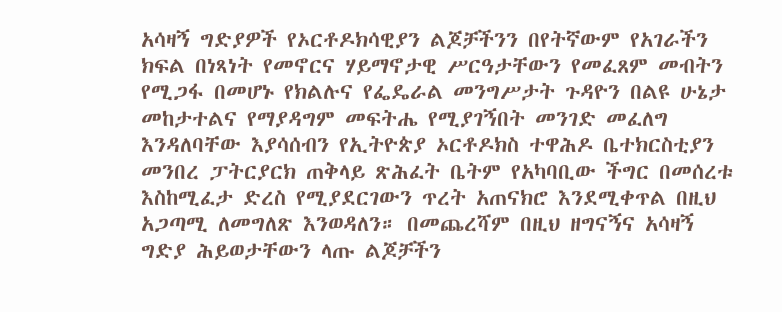አሳዛኝ ግድያዎች የኦርቶዶክሳዊያን ልጆቻችንን በየትኛውም የአገራችን ክፍል በነጻነት የመኖርና ሃይማኖታዊ ሥርዓታቸውን የመፈጸም መብትን የሚጋፋ በመሆኑ የክልሉና የፌዴራል መንግሥታት ጉዳዮን በልዩ ሁኔታ መከታተልና የማያዳግም መፍትሔ የሚያገኝበት መንገድ መፈለግ እንዳለባቸው እያሳሰብን የኢትዮጵያ ኦርቶዶክስ ተዋሕዶ ቤተክርስቲያን መንበረ ፓትርያርክ ጠቅላይ ጽሕፈት ቤትም የአካባቢው ችግር በመሰረቱ እስከሚፈታ ድረስ የሚያደርገውን ጥረት አጠናክሮ እንደሚቀጥል በዚህ አጋጣሚ ለመግለጽ እንወዳለን። በመጨረሻም በዚህ ዘግናኝና አሳዛኝ ግድያ ሕይወታቸውን ላጡ ልጆቻችን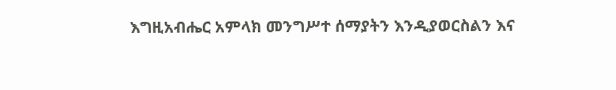እግዚአብሔር አምላክ መንግሥተ ሰማያትን እንዲያወርስልን እና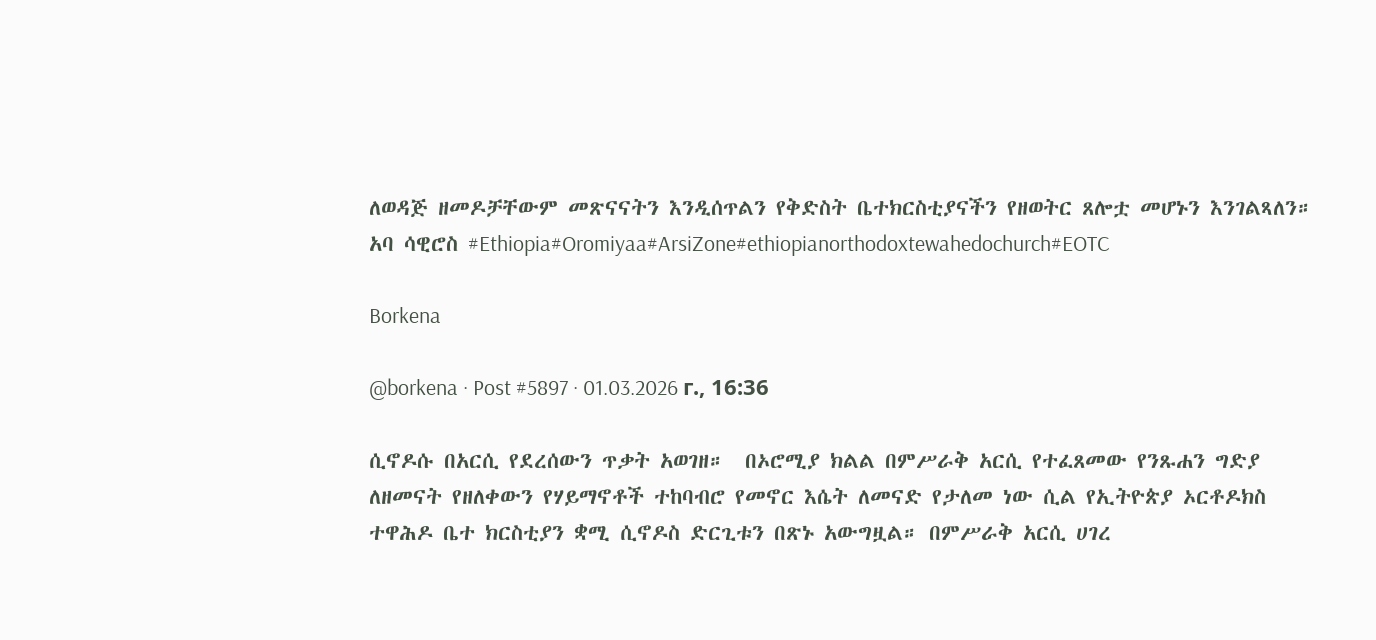ለወዳጅ ዘመዶቻቸውም መጽናናትን እንዲሰጥልን የቅድስት ቤተክርስቲያናችን የዘወትር ጸሎቷ መሆኑን እንገልጻለን። አባ ሳዊሮስ #Ethiopia#Oromiyaa#ArsiZone#ethiopianorthodoxtewahedochurch#EOTC

Borkena

@borkena · Post #5897 · 01.03.2026 г., 16:36

ሲኖዶሱ በአርሲ የደረሰውን ጥቃት አወገዘ።  በኦሮሚያ ክልል በምሥራቅ አርሲ የተፈጸመው የንጹሐን ግድያ ለዘመናት የዘለቀውን የሃይማኖቶች ተከባብሮ የመኖር እሴት ለመናድ የታለመ ነው ሲል የኢትዮጵያ ኦርቶዶክስ ተዋሕዶ ቤተ ክርስቲያን ቋሚ ሲኖዶስ ድርጊቱን በጽኑ አውግዟል። በምሥራቅ አርሲ ሀገረ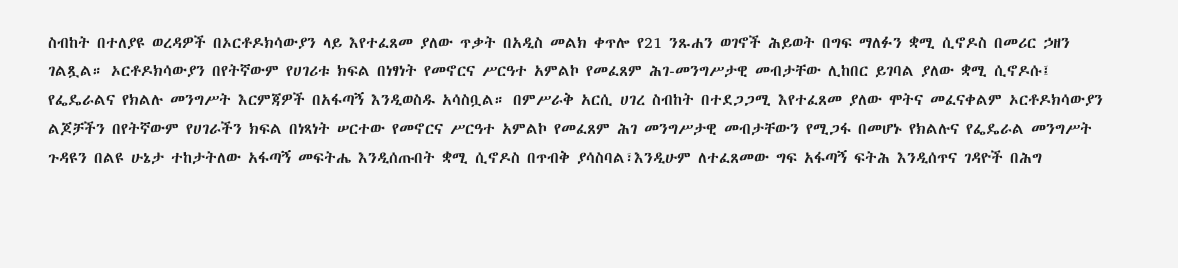ስብከት በተለያዩ ወረዳዎች በኦርቶዶክሳውያን ላይ እየተፈጸመ ያለው ጥቃት በአዲስ መልክ ቀጥሎ የ21 ንጹሐን ወገኖች ሕይወት በግፍ ማለፉን ቋሚ ሲኖዶስ በመሪር ኃዘን ገልጿል። ኦርቶዶክሳውያን በየትኛውም የሀገሪቱ ክፍል በነፃነት የመኖርና ሥርዓተ አምልኮ የመፈጸም ሕገ-መንግሥታዊ መብታቸው ሊከበር ይገባል ያለው ቋሚ ሲኖዶሱ፤ የፌዴራልና የክልሉ መንግሥት እርምጃዎች በአፋጣኝ እንዲወስዱ አሳስቧል። በምሥራቅ አርሲ ሀገረ ስብከት በተደጋጋሚ እየተፈጸመ ያለው ሞትና መፈናቀልም ኦርቶዶክሳውያን ልጆቻችን በየትኛውም የሀገራችን ክፍል በነጻነት ሠርተው የመኖርና ሥርዓተ አምልኮ የመፈጸም ሕገ መንግሥታዊ መብታቸውን የሚጋፋ በመሆኑ የክልሉና የፌዴራል መንግሥት ጉዳዩን በልዩ ሁኔታ ተከታትለው አፋጣኝ መፍትሔ እንዲሰጡበት ቋሚ ሲኖዶስ በጥብቅ ያሳስባል፣እንዲሁም ለተፈጸመው ግፍ አፋጣኝ ፍትሕ እንዲሰጥና ገዳዮች በሕግ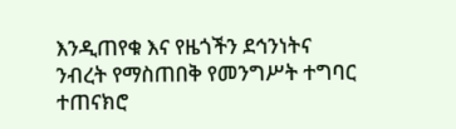እንዲጠየቁ እና የዜጎችን ደኅንነትና ንብረት የማስጠበቅ የመንግሥት ተግባር ተጠናክሮ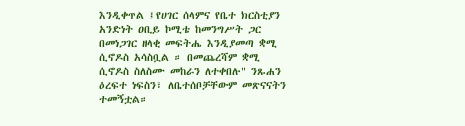እንዲቀጥል ፤የሀገር ሰላምና የቤተ ክርስቲያን አንድነት ዐቢይ ኮሚቴ ከመንግሥት ጋር በመነጋገር ዘላቂ መፍትሔ እንዲያመጣ ቋሚ ሲኖዶስ አሳስቧል ። በመጨረሻም ቋሚ ሲኖዶስ ስለስሙ መከራን ለተቀበሉ" ንጹሐን ዕረፍተ ነፍስን፣ ለቤተሰቦቻቸውም መጽናናትን ተመኝቷል።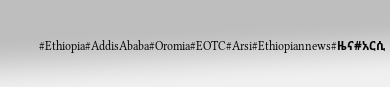#Ethiopia#AddisAbaba#Oromia#EOTC#Arsi#Ethiopiannews#ዜና#አርሲ